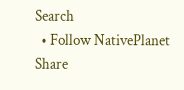Search
  • Follow NativePlanet
Share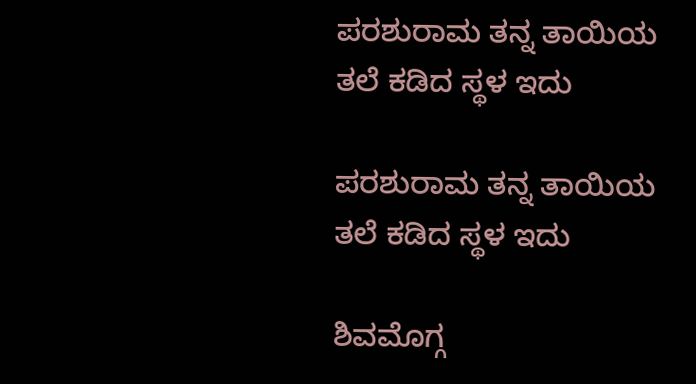ಪರಶುರಾಮ ತನ್ನ ತಾಯಿಯ ತಲೆ ಕಡಿದ ಸ್ಥಳ ಇದು

ಪರಶುರಾಮ ತನ್ನ ತಾಯಿಯ ತಲೆ ಕಡಿದ ಸ್ಥಳ ಇದು

ಶಿವಮೊಗ್ಗ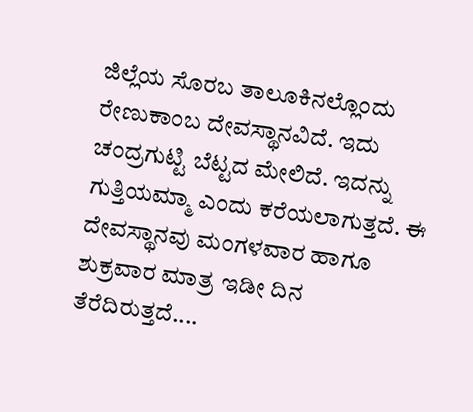ಜಿಲ್ಲೆಯ ಸೊರಬ ತಾಲೂಕಿನಲ್ಲೊಂದು ರೇಣುಕಾಂಬ ದೇವಸ್ಥಾನವಿದೆ. ಇದು ಚಂದ್ರಗುಟ್ಟಿ ಬೆಟ್ಟದ ಮೇಲಿದೆ. ಇದನ್ನು ಗುತ್ತಿಯಮ್ಮಾ ಎಂದು ಕರೆಯಲಾಗುತ್ತದೆ. ಈ ದೇವಸ್ಥಾನವು ಮಂಗಳವಾರ ಹಾಗೂ ಶುಕ್ರವಾರ ಮಾತ್ರ ಇಡೀ ದಿನ ತೆರೆದಿರುತ್ತದೆ....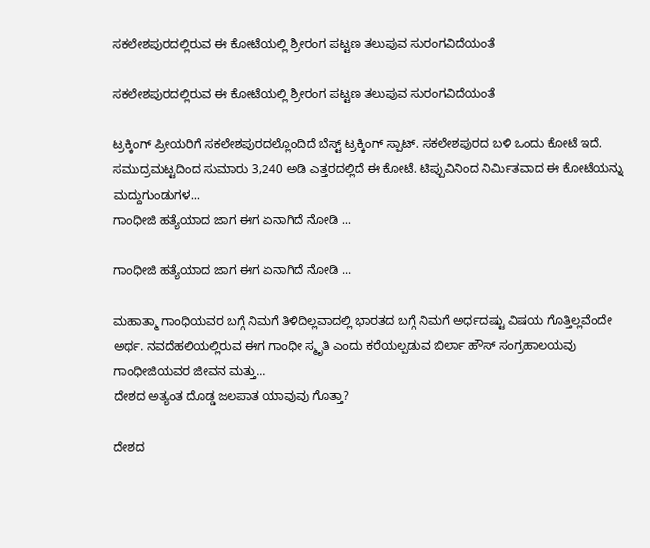ಸಕಲೇಶಪುರದಲ್ಲಿರುವ ಈ ಕೋಟೆಯಲ್ಲಿ ಶ್ರೀರಂಗ ಪಟ್ಟಣ ತಲುಪುವ ಸುರಂಗವಿದೆಯಂತೆ

ಸಕಲೇಶಪುರದಲ್ಲಿರುವ ಈ ಕೋಟೆಯಲ್ಲಿ ಶ್ರೀರಂಗ ಪಟ್ಟಣ ತಲುಪುವ ಸುರಂಗವಿದೆಯಂತೆ

ಟ್ರಕ್ಕಿಂಗ್ ಪ್ರೀಯರಿಗೆ ಸಕಲೇಶಪುರದಲ್ಲೊಂದಿದೆ ಬೆಸ್ಟ್ ಟ್ರಕ್ಕಿಂಗ್ ಸ್ಪಾಟ್. ಸಕಲೇಶಪುರದ ಬಳಿ ಒಂದು ಕೋಟೆ ಇದೆ. ಸಮುದ್ರಮಟ್ಟದಿಂದ ಸುಮಾರು 3,240 ಅಡಿ ಎತ್ತರದಲ್ಲಿದೆ ಈ ಕೋಟೆ. ಟಿಪ್ಪುವಿನಿಂದ ನಿರ್ಮಿತವಾದ ಈ ಕೋಟೆಯನ್ನು ಮದ್ದುಗುಂಡುಗಳ...
ಗಾಂಧೀಜಿ ಹತ್ಯೆಯಾದ ಜಾಗ ಈಗ ಏನಾಗಿದೆ ನೋಡಿ ...

ಗಾಂಧೀಜಿ ಹತ್ಯೆಯಾದ ಜಾಗ ಈಗ ಏನಾಗಿದೆ ನೋಡಿ ...

ಮಹಾತ್ಮಾ ಗಾಂಧಿಯವರ ಬಗ್ಗೆ ನಿಮಗೆ ತಿಳಿದಿಲ್ಲವಾದಲ್ಲಿ ಭಾರತದ ಬಗ್ಗೆ ನಿಮಗೆ ಅರ್ಧದಷ್ಟು ವಿಷಯ ಗೊತ್ತಿಲ್ಲವೆಂದೇ ಅರ್ಥ. ನವದೆಹಲಿಯಲ್ಲಿರುವ ಈಗ ಗಾಂಧೀ ಸ್ಮೃತಿ ಎಂದು ಕರೆಯಲ್ಪಡುವ ಬಿರ್ಲಾ ಹೌಸ್ ಸಂಗ್ರಹಾಲಯವು ಗಾಂಧೀಜಿಯವರ ಜೀವನ ಮತ್ತು...
ದೇಶದ ಅತ್ಯಂತ ದೊಡ್ಡ ಜಲಪಾತ ಯಾವುವು ಗೊತ್ತಾ?

ದೇಶದ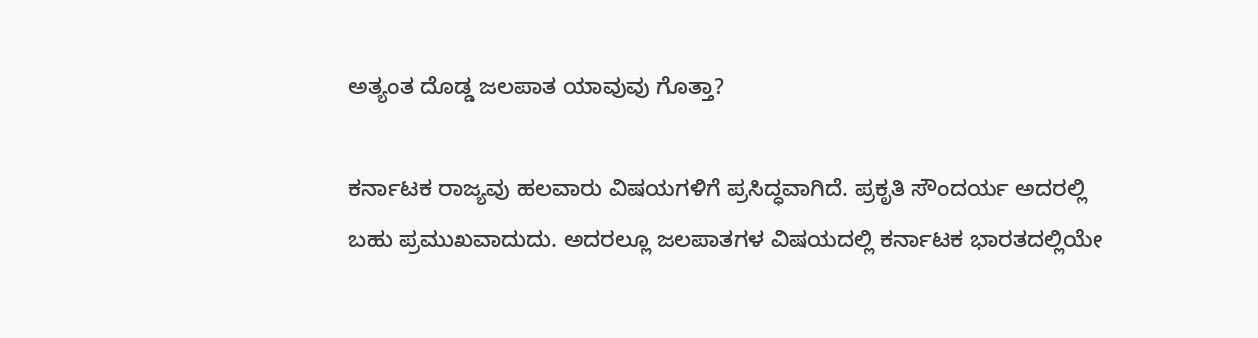ಅತ್ಯಂತ ದೊಡ್ಡ ಜಲಪಾತ ಯಾವುವು ಗೊತ್ತಾ?

ಕರ್ನಾಟಕ ರಾಜ್ಯವು ಹಲವಾರು ವಿಷಯಗಳಿಗೆ ಪ್ರಸಿದ್ಧವಾಗಿದೆ. ಪ್ರಕೃತಿ ಸೌಂದರ್ಯ ಅದರಲ್ಲಿ ಬಹು ಪ್ರಮುಖವಾದುದು. ಅದರಲ್ಲೂ ಜಲಪಾತಗಳ ವಿಷಯದಲ್ಲಿ ಕರ್ನಾಟಕ ಭಾರತದಲ್ಲಿಯೇ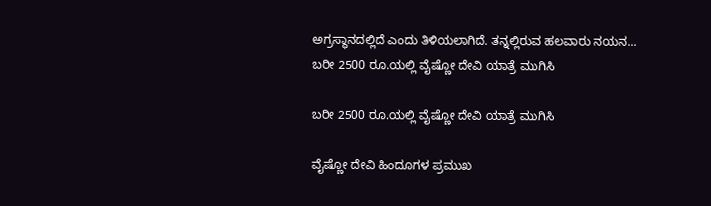ಅಗ್ರಸ್ಥಾನದಲ್ಲಿದೆ ಎಂದು ತಿಳಿಯಲಾಗಿದೆ. ತನ್ನಲ್ಲಿರುವ ಹಲವಾರು ನಯನ...
ಬರೀ 2500 ರೂ.ಯಲ್ಲಿ ವೈಷ್ಣೋ ದೇವಿ ಯಾತ್ರೆ ಮುಗಿಸಿ

ಬರೀ 2500 ರೂ.ಯಲ್ಲಿ ವೈಷ್ಣೋ ದೇವಿ ಯಾತ್ರೆ ಮುಗಿಸಿ

ವೈಷ್ಣೋ ದೇವಿ ಹಿಂದೂಗಳ ಪ್ರಮುಖ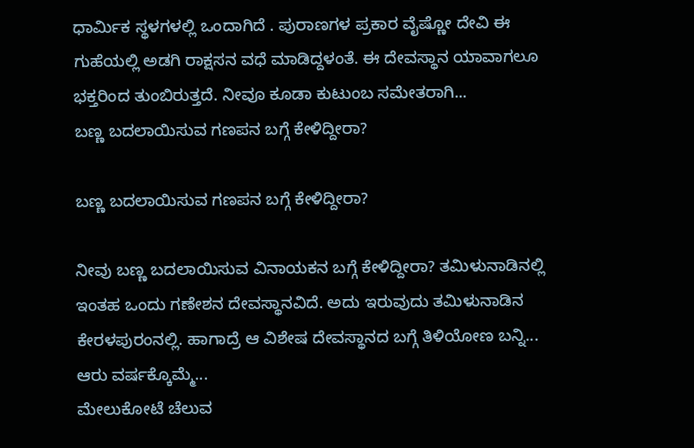ಧಾರ್ಮಿಕ ಸ್ಥಳಗಳಲ್ಲಿ ಒಂದಾಗಿದೆ . ಪುರಾಣಗಳ ಪ್ರಕಾರ ವೈಷ್ಣೋ ದೇವಿ ಈ ಗುಹೆಯಲ್ಲಿ ಅಡಗಿ ರಾಕ್ಷಸನ ವಧೆ ಮಾಡಿದ್ದಳಂತೆ. ಈ ದೇವಸ್ಥಾನ ಯಾವಾಗಲೂ ಭಕ್ತರಿಂದ ತುಂಬಿರುತ್ತದೆ. ನೀವೂ ಕೂಡಾ ಕುಟುಂಬ ಸಮೇತರಾಗಿ...
ಬಣ್ಣ ಬದಲಾಯಿಸುವ ಗಣಪನ ಬಗ್ಗೆ ಕೇಳಿದ್ದೀರಾ?

ಬಣ್ಣ ಬದಲಾಯಿಸುವ ಗಣಪನ ಬಗ್ಗೆ ಕೇಳಿದ್ದೀರಾ?

ನೀವು ಬಣ್ಣ ಬದಲಾಯಿಸುವ ವಿನಾಯಕನ ಬಗ್ಗೆ ಕೇಳಿದ್ದೀರಾ? ತಮಿಳುನಾಡಿನಲ್ಲಿ ಇಂತಹ ಒಂದು ಗಣೇಶನ ದೇವಸ್ಥಾನವಿದೆ. ಅದು ಇರುವುದು ತಮಿಳುನಾಡಿನ ಕೇರಳಪುರಂನಲ್ಲಿ. ಹಾಗಾದ್ರೆ ಆ ವಿಶೇಷ ದೇವಸ್ಥಾನದ ಬಗ್ಗೆ ತಿಳಿಯೋಣ ಬನ್ನಿ... ಆರು ವರ್ಷಕ್ಕೊಮ್ಮೆ...
ಮೇಲುಕೋಟೆ ಚೆಲುವ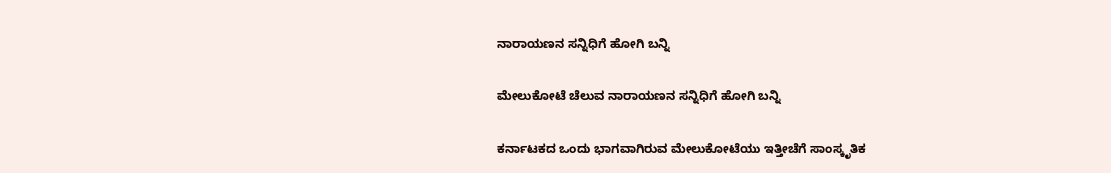ನಾರಾಯಣನ ಸನ್ನಿಧಿಗೆ ಹೋಗಿ ಬನ್ನಿ

ಮೇಲುಕೋಟೆ ಚೆಲುವ ನಾರಾಯಣನ ಸನ್ನಿಧಿಗೆ ಹೋಗಿ ಬನ್ನಿ

ಕರ್ನಾಟಕದ ಒಂದು ಭಾಗವಾಗಿರುವ ಮೇಲುಕೋಟೆಯು ಇತ್ತೀಚೆಗೆ ಸಾಂಸ್ಕೃತಿಕ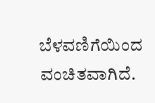ಬೆಳವಣಿಗೆಯಿಂದ ವಂಚಿತವಾಗಿದೆ.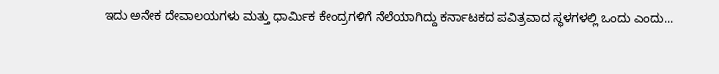ಇದು ಅನೇಕ ದೇವಾಲಯಗಳು ಮತ್ತು ಧಾರ್ಮಿಕ ಕೇಂದ್ರಗಳಿಗೆ ನೆಲೆಯಾಗಿದ್ದು ಕರ್ನಾಟಕದ ಪವಿತ್ರವಾದ ಸ್ಥಳಗಳಲ್ಲಿ ಒಂದು ಎಂದು...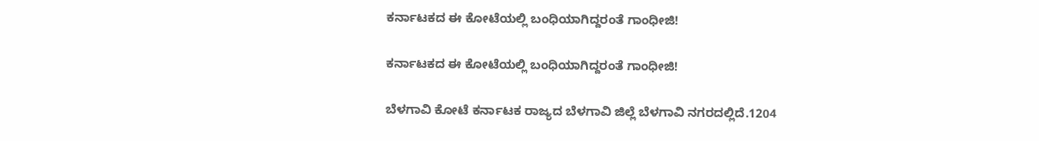ಕರ್ನಾಟಕದ ಈ ಕೋಟೆಯಲ್ಲಿ ಬಂಧಿಯಾಗಿದ್ದರಂತೆ ಗಾಂಧೀಜಿ!

ಕರ್ನಾಟಕದ ಈ ಕೋಟೆಯಲ್ಲಿ ಬಂಧಿಯಾಗಿದ್ದರಂತೆ ಗಾಂಧೀಜಿ!

ಬೆಳಗಾವಿ ಕೋಟೆ ಕರ್ನಾಟಕ ರಾಜ್ಯದ ಬೆಳಗಾವಿ ಜಿಲ್ಲೆ ಬೆಳಗಾವಿ ನಗರದಲ್ಲಿದೆ.1204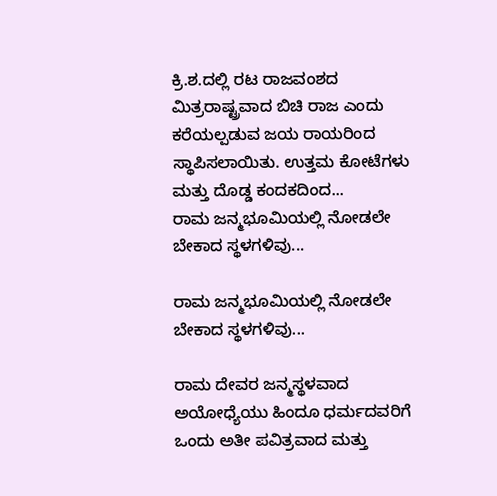ಕ್ರಿ.ಶ.ದಲ್ಲಿ ರಟ ರಾಜವಂಶದ ಮಿತ್ರರಾಷ್ಟ್ರವಾದ ಬಿಚಿ ರಾಜ ಎಂದು ಕರೆಯಲ್ಪಡುವ ಜಯ ರಾಯರಿಂದ ಸ್ಥಾಪಿಸಲಾಯಿತು. ಉತ್ತಮ ಕೋಟೆಗಳು ಮತ್ತು ದೊಡ್ಡ ಕಂದಕದಿಂದ...
ರಾಮ ಜನ್ಮಭೂಮಿಯಲ್ಲಿ ನೋಡಲೇ ಬೇಕಾದ ಸ್ಥಳಗಳಿವು...

ರಾಮ ಜನ್ಮಭೂಮಿಯಲ್ಲಿ ನೋಡಲೇ ಬೇಕಾದ ಸ್ಥಳಗಳಿವು...

ರಾಮ ದೇವರ ಜನ್ಮಸ್ಥಳವಾದ ಅಯೋಧ್ಯೆಯು ಹಿಂದೂ ಧರ್ಮದವರಿಗೆ ಒಂದು ಅತೀ ಪವಿತ್ರವಾದ ಮತ್ತು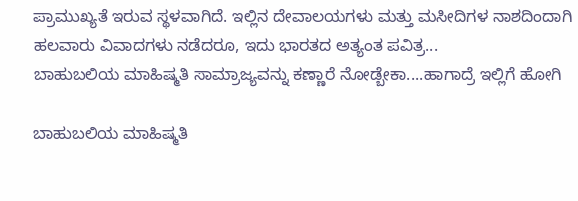ಪ್ರಾಮುಖ್ಯತೆ ಇರುವ ಸ್ಥಳವಾಗಿದೆ. ಇಲ್ಲಿನ ದೇವಾಲಯಗಳು ಮತ್ತು ಮಸೀದಿಗಳ ನಾಶದಿಂದಾಗಿ ಹಲವಾರು ವಿವಾದಗಳು ನಡೆದರೂ, ಇದು ಭಾರತದ ಅತ್ಯಂತ ಪವಿತ್ರ...
ಬಾಹುಬಲಿಯ ಮಾಹಿಷ್ಮತಿ ಸಾಮ್ರಾಜ್ಯವನ್ನು ಕಣ್ಣಾರೆ ನೋಡ್ಬೇಕಾ....ಹಾಗಾದ್ರೆ ಇಲ್ಲಿಗೆ ಹೋಗಿ

ಬಾಹುಬಲಿಯ ಮಾಹಿಷ್ಮತಿ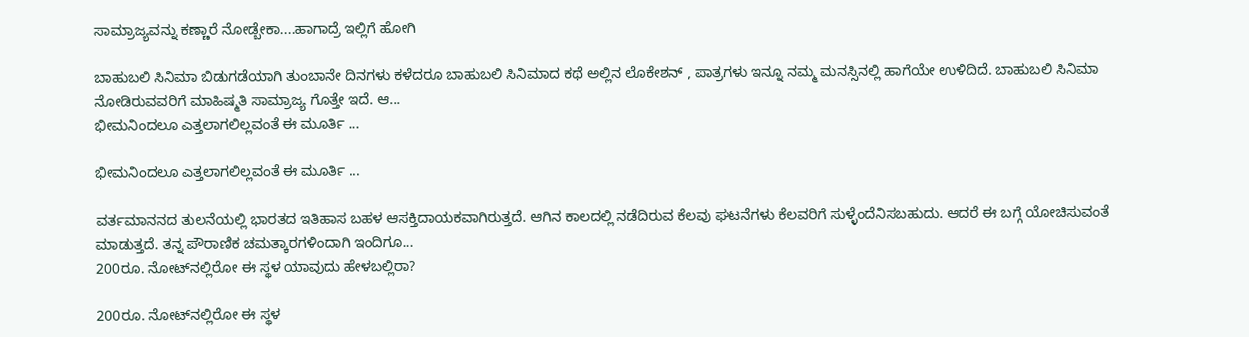ಸಾಮ್ರಾಜ್ಯವನ್ನು ಕಣ್ಣಾರೆ ನೋಡ್ಬೇಕಾ....ಹಾಗಾದ್ರೆ ಇಲ್ಲಿಗೆ ಹೋಗಿ

ಬಾಹುಬಲಿ ಸಿನಿಮಾ ಬಿಡುಗಡೆಯಾಗಿ ತುಂಬಾನೇ ದಿನಗಳು ಕಳೆದರೂ ಬಾಹುಬಲಿ ಸಿನಿಮಾದ ಕಥೆ ಅಲ್ಲಿನ ಲೊಕೇಶನ್ , ಪಾತ್ರಗಳು ಇನ್ನೂ ನಮ್ಮ ಮನಸ್ಸಿನಲ್ಲಿ ಹಾಗೆಯೇ ಉಳಿದಿದೆ. ಬಾಹುಬಲಿ ಸಿನಿಮಾ ನೋಡಿರುವವರಿಗೆ ಮಾಹಿಷ್ಮತಿ ಸಾಮ್ರಾಜ್ಯ ಗೊತ್ತೇ ಇದೆ. ಆ...
ಭೀಮನಿಂದಲೂ ಎತ್ತಲಾಗಲಿಲ್ಲವಂತೆ ಈ ಮೂರ್ತಿ ...

ಭೀಮನಿಂದಲೂ ಎತ್ತಲಾಗಲಿಲ್ಲವಂತೆ ಈ ಮೂರ್ತಿ ...

ವರ್ತಮಾನನದ ತುಲನೆಯಲ್ಲಿ ಭಾರತದ ಇತಿಹಾಸ ಬಹಳ ಆಸಕ್ತಿದಾಯಕವಾಗಿರುತ್ತದೆ. ಆಗಿನ ಕಾಲದಲ್ಲಿ ನಡೆದಿರುವ ಕೆಲವು ಘಟನೆಗಳು ಕೆಲವರಿಗೆ ಸುಳ್ಳೆಂದೆನಿಸಬಹುದು. ಆದರೆ ಈ ಬಗ್ಗೆ ಯೋಚಿಸುವಂತೆ ಮಾಡುತ್ತದೆ. ತನ್ನ ಪೌರಾಣಿಕ ಚಮತ್ಕಾರಗಳಿಂದಾಗಿ ಇಂದಿಗೂ...
200ರೂ. ನೋಟ್‌ನಲ್ಲಿರೋ ಈ ಸ್ಥಳ ಯಾವುದು ಹೇಳಬಲ್ಲಿರಾ?

200ರೂ. ನೋಟ್‌ನಲ್ಲಿರೋ ಈ ಸ್ಥಳ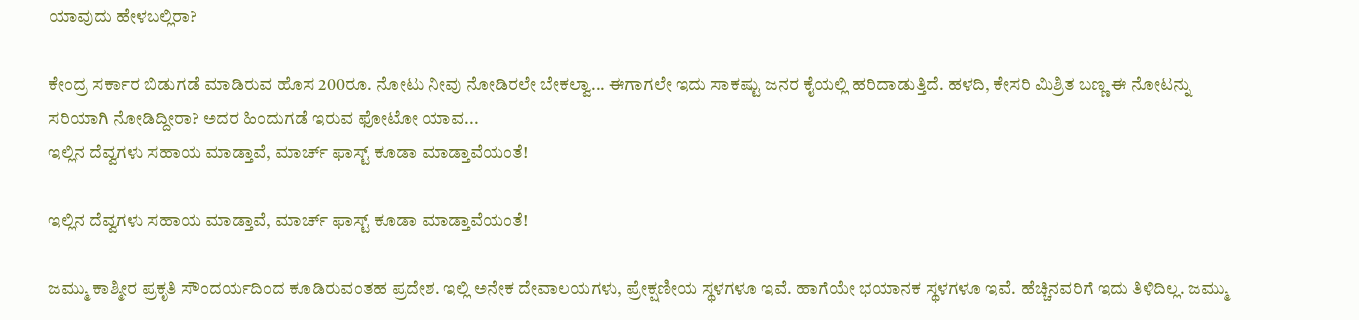ಯಾವುದು ಹೇಳಬಲ್ಲಿರಾ?

ಕೇಂದ್ರ ಸರ್ಕಾರ ಬಿಡುಗಡೆ ಮಾಡಿರುವ ಹೊಸ 200ರೂ. ನೋಟು ನೀವು ನೋಡಿರಲೇ ಬೇಕಲ್ವಾ... ಈಗಾಗಲೇ ಇದು ಸಾಕಷ್ಟು ಜನರ ಕೈಯಲ್ಲಿ ಹರಿದಾಡುತ್ತಿದೆ. ಹಳದಿ, ಕೇಸರಿ ಮಿಶ್ರಿತ ಬಣ್ಣ ಈ ನೋಟನ್ನು ಸರಿಯಾಗಿ ನೋಡಿದ್ದೀರಾ? ಅದರ ಹಿಂದುಗಡೆ ಇರುವ ಫೋಟೋ ಯಾವ...
ಇಲ್ಲಿನ ದೆವ್ವಗಳು ಸಹಾಯ ಮಾಡ್ತಾವೆ, ಮಾರ್ಚ್ ಫಾಸ್ಟ್‌ ಕೂಡಾ ಮಾಡ್ತಾವೆಯಂತೆ!

ಇಲ್ಲಿನ ದೆವ್ವಗಳು ಸಹಾಯ ಮಾಡ್ತಾವೆ, ಮಾರ್ಚ್ ಫಾಸ್ಟ್‌ ಕೂಡಾ ಮಾಡ್ತಾವೆಯಂತೆ!

ಜಮ್ಮು ಕಾಶ್ಮೀರ ಪ್ರಕೃತಿ ಸೌಂದರ್ಯದಿಂದ ಕೂಡಿರುವಂತಹ ಪ್ರದೇಶ. ಇಲ್ಲಿ ಅನೇಕ ದೇವಾಲಯಗಳು, ಪ್ರೇಕ್ಷಣೀಯ ಸ್ಥಳಗಳೂ ಇವೆ. ಹಾಗೆಯೇ ಭಯಾನಕ ಸ್ಥಳಗಳೂ ಇವೆ. ಹೆಚ್ಚಿನವರಿಗೆ ಇದು ತಿಳಿದಿಲ್ಲ. ಜಮ್ಮು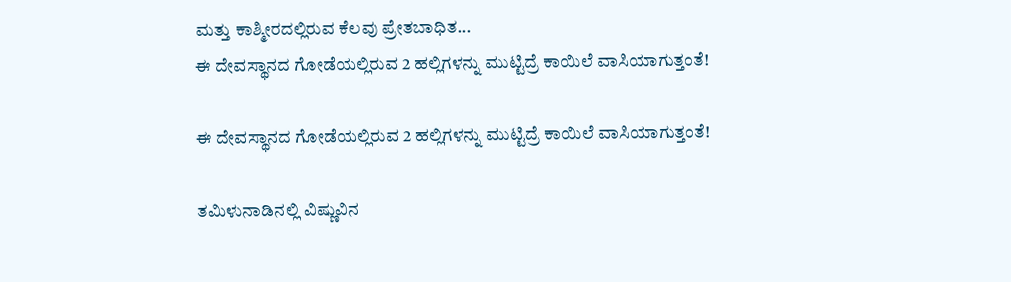ಮತ್ತು ಕಾಶ್ಮೀರದಲ್ಲಿರುವ ಕೆಲವು ಪ್ರೇತಬಾಧಿತ...
ಈ ದೇವಸ್ಥಾನದ ಗೋಡೆಯಲ್ಲಿರುವ 2 ಹಲ್ಲಿಗಳನ್ನು ಮುಟ್ಟಿದ್ರೆ ಕಾಯಿಲೆ ವಾಸಿಯಾಗುತ್ತಂತೆ!

ಈ ದೇವಸ್ಥಾನದ ಗೋಡೆಯಲ್ಲಿರುವ 2 ಹಲ್ಲಿಗಳನ್ನು ಮುಟ್ಟಿದ್ರೆ ಕಾಯಿಲೆ ವಾಸಿಯಾಗುತ್ತಂತೆ!

ತಮಿಳುನಾಡಿನಲ್ಲಿ ವಿಷ್ಣುವಿನ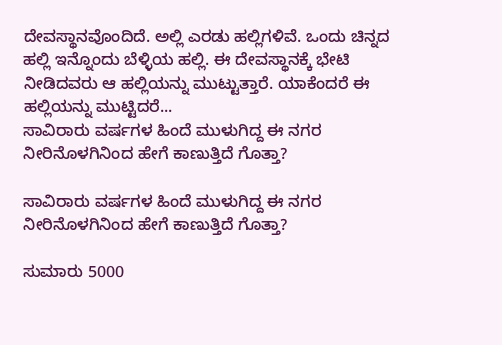ದೇವಸ್ಥಾನವೊಂದಿದೆ. ಅಲ್ಲಿ ಎರಡು ಹಲ್ಲಿಗಳಿವೆ. ಒಂದು ಚಿನ್ನದ ಹಲ್ಲಿ ಇನ್ನೊಂದು ಬೆಳ್ಳಿಯ ಹಲ್ಲಿ. ಈ ದೇವಸ್ಥಾನಕ್ಕೆ ಭೇಟಿ ನೀಡಿದವರು ಆ ಹಲ್ಲಿಯನ್ನು ಮುಟ್ಟುತ್ತಾರೆ. ಯಾಕೆಂದರೆ ಈ ಹಲ್ಲಿಯನ್ನು ಮುಟ್ಟಿದರೆ...
ಸಾವಿರಾರು ವರ್ಷಗಳ ಹಿಂದೆ ಮುಳುಗಿದ್ದ ಈ ನಗರ ನೀರಿನೊಳಗಿನಿಂದ ಹೇಗೆ ಕಾಣುತ್ತಿದೆ ಗೊತ್ತಾ?

ಸಾವಿರಾರು ವರ್ಷಗಳ ಹಿಂದೆ ಮುಳುಗಿದ್ದ ಈ ನಗರ ನೀರಿನೊಳಗಿನಿಂದ ಹೇಗೆ ಕಾಣುತ್ತಿದೆ ಗೊತ್ತಾ?

ಸುಮಾರು 5000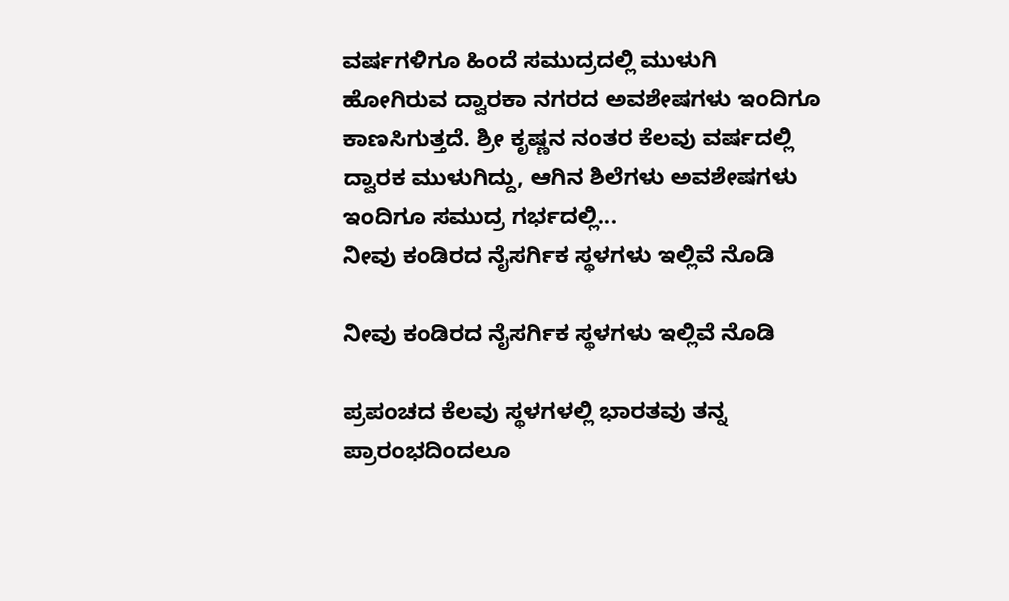ವರ್ಷಗಳಿಗೂ ಹಿಂದೆ ಸಮುದ್ರದಲ್ಲಿ ಮುಳುಗಿ ಹೋಗಿರುವ ದ್ವಾರಕಾ ನಗರದ ಅವಶೇಷಗಳು ಇಂದಿಗೂ ಕಾಣಸಿಗುತ್ತದೆ. ಶ್ರೀ ಕೃಷ್ಣನ ನಂತರ ಕೆಲವು ವರ್ಷದಲ್ಲಿ ದ್ವಾರಕ ಮುಳುಗಿದ್ದು, ಆಗಿನ ಶಿಲೆಗಳು ಅವಶೇಷಗಳು ಇಂದಿಗೂ ಸಮುದ್ರ ಗರ್ಭದಲ್ಲಿ...
ನೀವು ಕಂಡಿರದ ನೈಸರ್ಗಿಕ ಸ್ಥಳಗಳು ಇಲ್ಲಿವೆ ನೊಡಿ

ನೀವು ಕಂಡಿರದ ನೈಸರ್ಗಿಕ ಸ್ಥಳಗಳು ಇಲ್ಲಿವೆ ನೊಡಿ

ಪ್ರಪಂಚದ ಕೆಲವು ಸ್ಥಳಗಳಲ್ಲಿ ಭಾರತವು ತನ್ನ ಪ್ರಾರಂಭದಿಂದಲೂ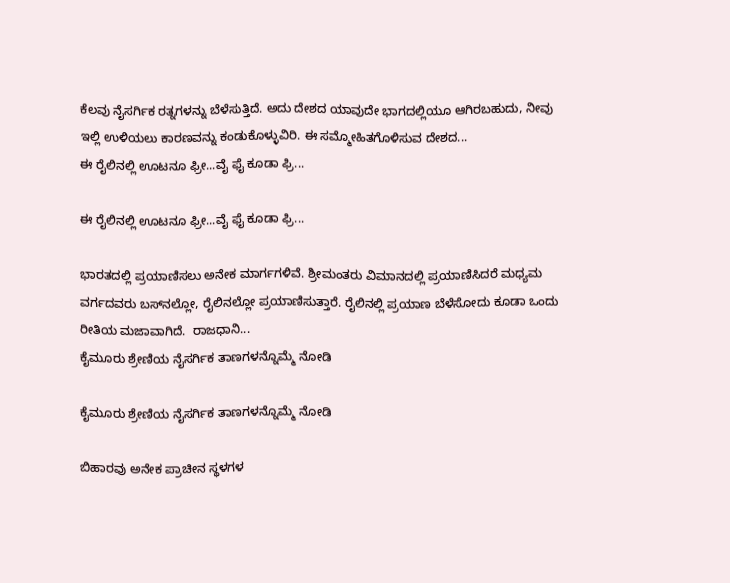ಕೆಲವು ನೈಸರ್ಗಿಕ ರತ್ನಗಳನ್ನು ಬೆಳೆಸುತ್ತಿದೆ. ಅದು ದೇಶದ ಯಾವುದೇ ಭಾಗದಲ್ಲಿಯೂ ಆಗಿರಬಹುದು, ನೀವು ಇಲ್ಲಿ ಉಳಿಯಲು ಕಾರಣವನ್ನು ಕಂಡುಕೊಳ್ಳುವಿರಿ. ಈ ಸಮ್ಮೋಹಿತಗೊಳಿಸುವ ದೇಶದ...
ಈ ರೈಲಿನಲ್ಲಿ ಊಟನೂ ಫ್ರೀ...ವೈ ಫೈ ಕೂಡಾ ಫ್ರಿ...

ಈ ರೈಲಿನಲ್ಲಿ ಊಟನೂ ಫ್ರೀ...ವೈ ಫೈ ಕೂಡಾ ಫ್ರಿ...

ಭಾರತದಲ್ಲಿ ಪ್ರಯಾಣಿಸಲು ಅನೇಕ ಮಾರ್ಗಗಳಿವೆ. ಶ್ರೀಮಂತರು ವಿಮಾನದಲ್ಲಿ ಪ್ರಯಾಣಿಸಿದರೆ ಮಧ್ಯಮ ವರ್ಗದವರು ಬಸ್‌ನಲ್ಲೋ, ರೈಲಿನಲ್ಲೋ ಪ್ರಯಾಣಿಸುತ್ತಾರೆ. ರೈಲಿನಲ್ಲಿ ಪ್ರಯಾಣ ಬೆಳೆಸೋದು ಕೂಡಾ ಒಂದು ರೀತಿಯ ಮಜಾವಾಗಿದೆ.  ರಾಜಧಾನಿ...
ಕೈಮೂರು ಶ್ರೇಣಿಯ ನೈಸರ್ಗಿಕ ತಾಣಗಳನ್ನೊಮ್ಮೆ ನೋಡಿ

ಕೈಮೂರು ಶ್ರೇಣಿಯ ನೈಸರ್ಗಿಕ ತಾಣಗಳನ್ನೊಮ್ಮೆ ನೋಡಿ

ಬಿಹಾರವು ಅನೇಕ ಪ್ರಾಚೀನ ಸ್ಥಳಗಳ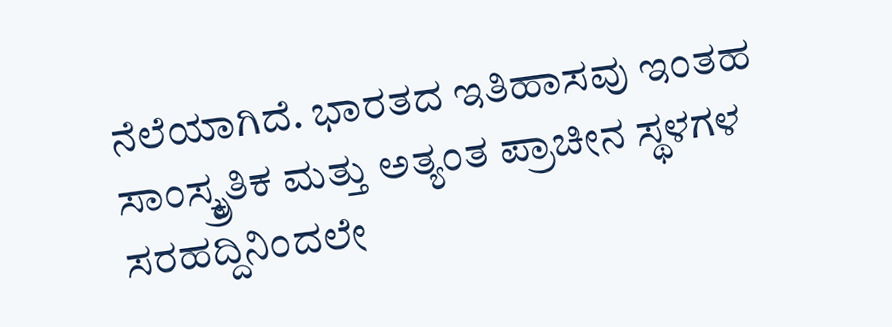ನೆಲೆಯಾಗಿದೆ. ಭಾರತದ ಇತಿಹಾಸವು ಇಂತಹ ಸಾಂಸ್ಕ್ರೃತಿಕ ಮತ್ತು ಅತ್ಯಂತ ಪ್ರಾಚೀನ ಸ್ಥಳಗಳ ಸರಹದ್ದಿನಿಂದಲೇ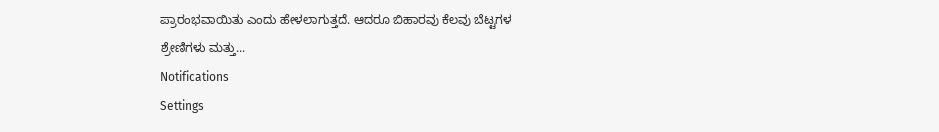ಪ್ರಾರಂಭವಾಯಿತು ಎಂದು ಹೇಳಲಾಗುತ್ತದೆ. ಆದರೂ ಬಿಹಾರವು ಕೆಲವು ಬೆಟ್ಟಗಳ ಶ್ರೇಣಿಗಳು ಮತ್ತು...
Notifications
Settings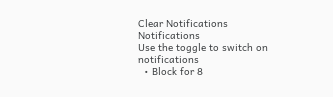Clear Notifications
Notifications
Use the toggle to switch on notifications
  • Block for 8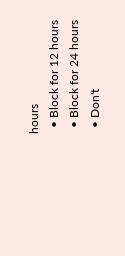hours
  • Block for 12 hours
  • Block for 24 hours
  • Don't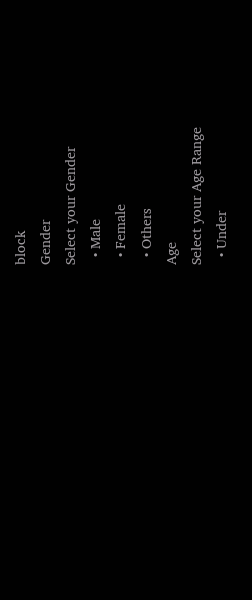block
Gender
Select your Gender
  • Male
  • Female
  • Others
Age
Select your Age Range
  • Under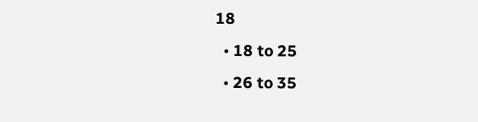18
  • 18 to 25
  • 26 to 35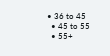• 36 to 45
  • 45 to 55
  • 55+